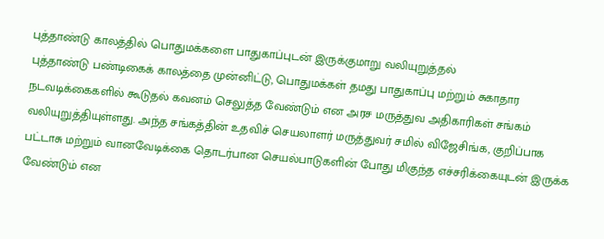புத்தாண்டு காலத்தில் பொதுமக்களை பாதுகாப்புடன் இருக்குமாறு வலியுறுத்தல்
புத்தாண்டு பண்டிகைக் காலத்தை முன்னிட்டு, பொதுமக்கள் தமது பாதுகாப்பு மற்றும் சுகாதார நடவடிக்கைகளில் கூடுதல் கவனம் செலுத்த வேண்டும் என அரச மருத்துவ அதிகாரிகள் சங்கம் வலியுறுத்தியுள்ளது. அந்த சங்கத்தின் உதவிச் செயலாளர் மருத்துவர் சமில் விஜேசிங்க, குறிப்பாக பட்டாசு மற்றும் வானவேடிக்கை தொடர்பான செயல்பாடுகளின் போது மிகுந்த எச்சரிக்கையுடன் இருக்க வேண்டும் என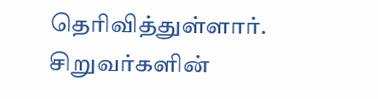தெரிவித்துள்ளார். சிறுவர்களின்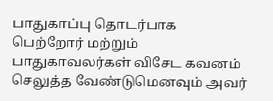பாதுகாப்பு தொடர்பாக பெற்றோர் மற்றும் பாதுகாவலர்கள் விசேட கவனம் செலுத்த வேண்டுமெனவும் அவர்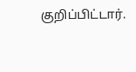குறிப்பிட்டார்.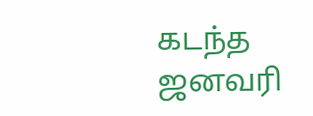கடந்த ஜனவரி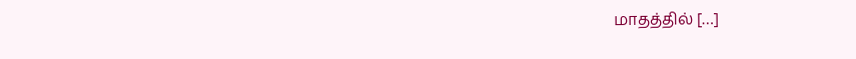மாதத்தில் […]